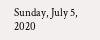Sunday, July 5, 2020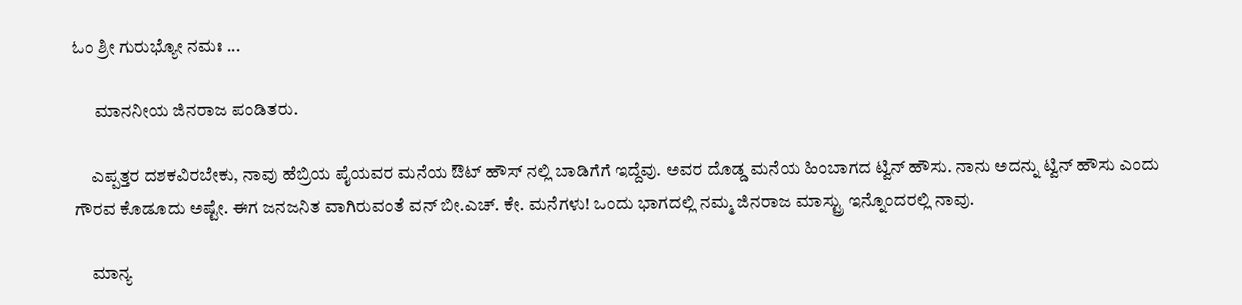ಓಂ ಶ್ರೀ ಗುರುಭ್ಯೋ ನಮಃ ...

      ಮಾನನೀಯ ಜಿನರಾಜ ಪಂಡಿತರು.

     ಎಪ್ಪತ್ತರ ದಶಕವಿರಬೇಕು, ನಾವು ಹೆಬ್ರಿಯ ಪೈಯವರ ಮನೆಯ ಔಟ್ ಹೌಸ್ ನಲ್ಲಿ ಬಾಡಿಗೆಗೆ ಇದ್ದೆವು. ಅವರ ದೊಡ್ಡ ಮನೆಯ ಹಿಂಬಾಗದ ಟ್ವಿನ್ ಹೌಸು. ನಾನು ಅದನ್ನು ಟ್ವಿನ್ ಹೌಸು ಎಂದು ಗೌರವ ಕೊಡೂದು ಅಷ್ಟೇ. ಈಗ ಜನಜನಿತ ವಾಗಿರುವಂತೆ ವನ್ ಬೀ.ಎಚ್. ಕೇ. ಮನೆಗಳು! ಒಂದು ಭಾಗದಲ್ಲಿ ನಮ್ಮ ಜಿನರಾಜ ಮಾಸ್ಟ್ರು ಇನ್ನೊಂದರಲ್ಲಿ ನಾವು.

     ಮಾನ್ಯ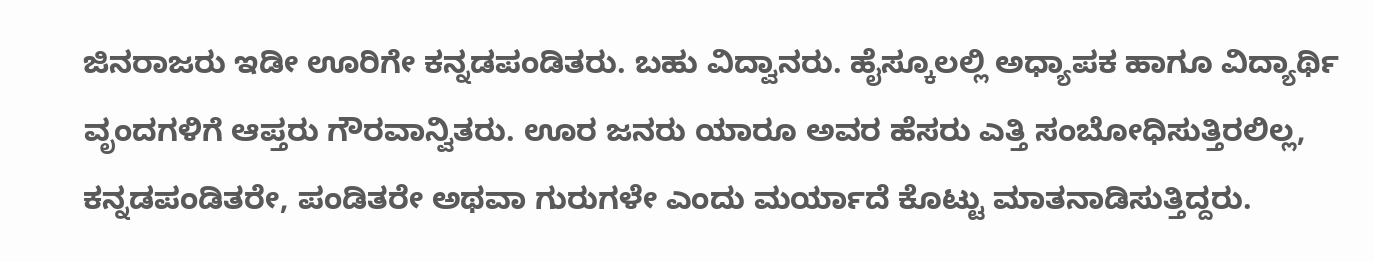ಜಿನರಾಜರು ಇಡೀ ಊರಿಗೇ ಕನ್ನಡಪಂಡಿತರು. ಬಹು ವಿದ್ವಾನರು. ಹೈಸ್ಕೂಲಲ್ಲಿ ಅಧ್ಯಾಪಕ ಹಾಗೂ ವಿದ್ಯಾರ್ಥಿ ವೃಂದಗಳಿಗೆ ಆಪ್ತರು ಗೌರವಾನ್ವಿತರು. ಊರ ಜನರು ಯಾರೂ ಅವರ ಹೆಸರು ಎತ್ತಿ ಸಂಬೋಧಿಸುತ್ತಿರಲಿಲ್ಲ, ಕನ್ನಡಪಂಡಿತರೇ, ಪಂಡಿತರೇ ಅಥವಾ ಗುರುಗಳೇ ಎಂದು ಮರ್ಯಾದೆ ಕೊಟ್ಟು ಮಾತನಾಡಿಸುತ್ತಿದ್ದರು.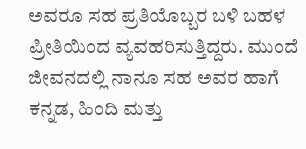ಅವರೂ ಸಹ ಪ್ರತಿಯೊಬ್ಬರ ಬಳಿ ಬಹಳ ಪ್ರೀತಿಯಿಂದ ವ್ಯವಹರಿಸುತ್ತಿದ್ದರು. ಮುಂದೆ ಜೀವನದಲ್ಲಿ ನಾನೂ ಸಹ ಅವರ ಹಾಗೆ ಕನ್ನಡ, ಹಿಂದಿ ಮತ್ತು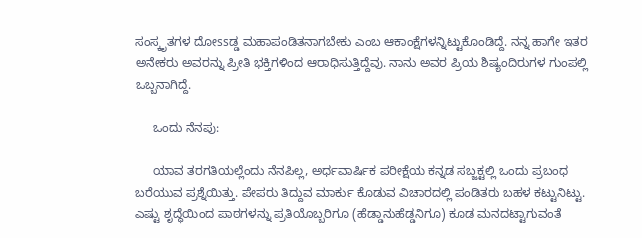ಸಂಸ್ಕೃತಗಳ ದೋssಡ್ಡ ಮಹಾಪಂಡಿತನಾಗಬೇಕು ಎಂಬ ಆಕಾಂಕ್ಷೆಗಳನ್ನಿಟ್ಟುಕೊಂಡಿದ್ದೆ. ನನ್ನ ಹಾಗೇ ಇತರ ಅನೇಕರು ಅವರನ್ನು ಪ್ರೀತಿ ಭಕ್ತಿಗಳಿಂದ ಆರಾಧಿಸುತ್ತಿದ್ದೆವು. ನಾನು ಅವರ ಪ್ರಿಯ ಶಿಷ್ಯಂದಿರುಗಳ ಗುಂಪಲ್ಲಿ ಒಬ್ಬನಾಗಿದ್ದೆ.

     ಒಂದು ನೆನಪು:

     ಯಾವ ತರಗತಿಯಲ್ಲೆಂದು ನೆನಪಿಲ್ಲ, ಅರ್ಧವಾರ್ಷಿಕ ಪರೀಕ್ಷೆಯ ಕನ್ನಡ ಸಬ್ಜಕ್ಟಲ್ಲಿ ಒಂದು ಪ್ರಬಂಧ ಬರೆಯುವ ಪ್ರಶ್ನೆಯಿತ್ತು. ಪೇಪರು ತಿದ್ದುವ ಮಾರ್ಕು ಕೊಡುವ ವಿಚಾರದಲ್ಲಿ ಪಂಡಿತರು ಬಹಳ ಕಟ್ಟುನಿಟ್ಟು. ಎಷ್ಟು ಶೃದ್ಧೆಯಿಂದ ಪಾಠಗಳನ್ನು ಪ್ರತಿಯೊಬ್ಬರಿಗೂ (ಹೆಡ್ಡಾನುಹೆಡ್ಡನಿಗೂ) ಕೂಡ ಮನದಟ್ಟಾಗುವಂತೆ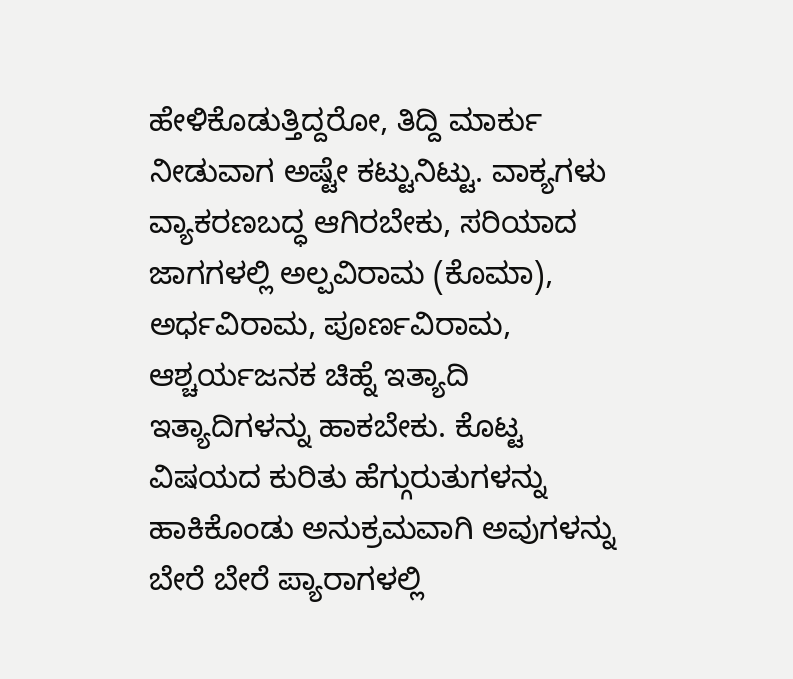ಹೇಳಿಕೊಡುತ್ತಿದ್ದರೋ, ತಿದ್ದಿ ಮಾರ್ಕು ನೀಡುವಾಗ ಅಷ್ಟೇ ಕಟ್ಟುನಿಟ್ಟು. ವಾಕ್ಯಗಳು ವ್ಯಾಕರಣಬದ್ಧ ಆಗಿರಬೇಕು, ಸರಿಯಾದ ಜಾಗಗಳಲ್ಲಿ ಅಲ್ಪವಿರಾಮ (ಕೊಮಾ), ಅರ್ಧವಿರಾಮ, ಪೂರ್ಣವಿರಾಮ, ಆಶ್ಚರ್ಯಜನಕ ಚಿಹ್ನೆ ಇತ್ಯಾದಿ ಇತ್ಯಾದಿಗಳನ್ನು ಹಾಕಬೇಕು. ಕೊಟ್ಟ ವಿಷಯದ ಕುರಿತು ಹೆಗ್ಗುರುತುಗಳನ್ನು ಹಾಕಿಕೊಂಡು ಅನುಕ್ರಮವಾಗಿ ಅವುಗಳನ್ನು ಬೇರೆ ಬೇರೆ ಪ್ಯಾರಾಗಳಲ್ಲಿ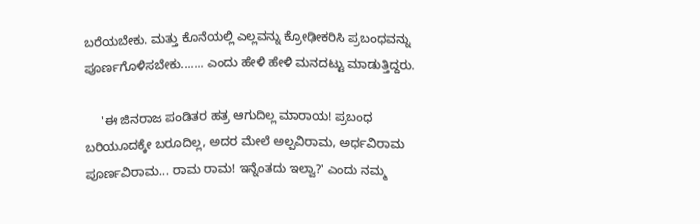ಬರೆಯಬೇಕು. ಮತ್ತು ಕೊನೆಯಲ್ಲಿ ಎಲ್ಲವನ್ನು ಕ್ರೋಢೀಕರಿಸಿ ಪ್ರಬಂಧವನ್ನು ಪೂರ್ಣಗೊಳಿಸಬೇಕು....... ಎಂದು ಹೇಳಿ ಹೇಳಿ ಮನದಟ್ಟು ಮಾಡುತ್ತಿದ್ದರು.

     'ಈ ಜಿನರಾಜ ಪಂಡಿತರ ಹತ್ರ ಆಗುದಿಲ್ಲ ಮಾರಾಯ! ಪ್ರಬಂಧ ಬರಿಯೂದಕ್ಕೇ ಬರೂದಿಲ್ಲ, ಅದರ ಮೇಲೆ ಅಲ್ಪವಿರಾಮ, ಅರ್ಧವಿರಾಮ ಪೂರ್ಣವಿರಾಮ... ರಾಮ ರಾಮ! ಇನ್ನೆಂತದು ಇಲ್ವಾ?' ಎಂದು ನಮ್ಮ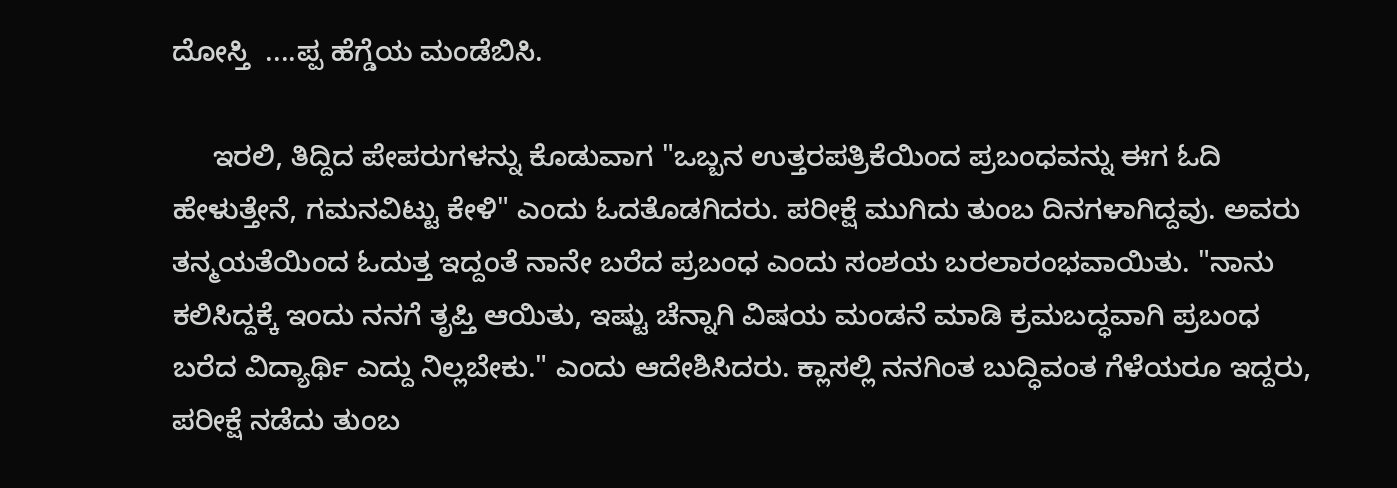ದೋಸ್ತಿ  ....ಪ್ಪ ಹೆಗ್ಡೆಯ ಮಂಡೆಬಿಸಿ.

     ಇರಲಿ, ತಿದ್ದಿದ ಪೇಪರುಗಳನ್ನು ಕೊಡುವಾಗ "ಒಬ್ಬನ ಉತ್ತರಪತ್ರಿಕೆಯಿಂದ ಪ್ರಬಂಧವನ್ನು ಈಗ ಓದಿ ಹೇಳುತ್ತೇನೆ, ಗಮನವಿಟ್ಟು ಕೇಳಿ" ಎಂದು ಓದತೊಡಗಿದರು. ಪರೀಕ್ಷೆ ಮುಗಿದು ತುಂಬ ದಿನಗಳಾಗಿದ್ದವು. ಅವರು ತನ್ಮಯತೆಯಿಂದ ಓದುತ್ತ ಇದ್ದಂತೆ ನಾನೇ ಬರೆದ ಪ್ರಬಂಧ ಎಂದು ಸಂಶಯ ಬರಲಾರಂಭವಾಯಿತು. "ನಾನು ಕಲಿಸಿದ್ದಕ್ಕೆ ಇಂದು ನನಗೆ ತೃಪ್ತಿ ಆಯಿತು, ಇಷ್ಟು ಚೆನ್ನಾಗಿ ವಿಷಯ ಮಂಡನೆ ಮಾಡಿ ಕ್ರಮಬದ್ಧವಾಗಿ ಪ್ರಬಂಧ ಬರೆದ ವಿದ್ಯಾರ್ಥಿ ಎದ್ದು ನಿಲ್ಲಬೇಕು." ಎಂದು ಆದೇಶಿಸಿದರು. ಕ್ಲಾಸಲ್ಲಿ ನನಗಿಂತ ಬುದ್ಧಿವಂತ ಗೆಳೆಯರೂ ಇದ್ದರು, ಪರೀಕ್ಷೆ ನಡೆದು ತುಂಬ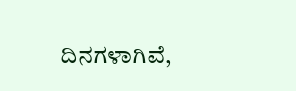ದಿನಗಳಾಗಿವೆ,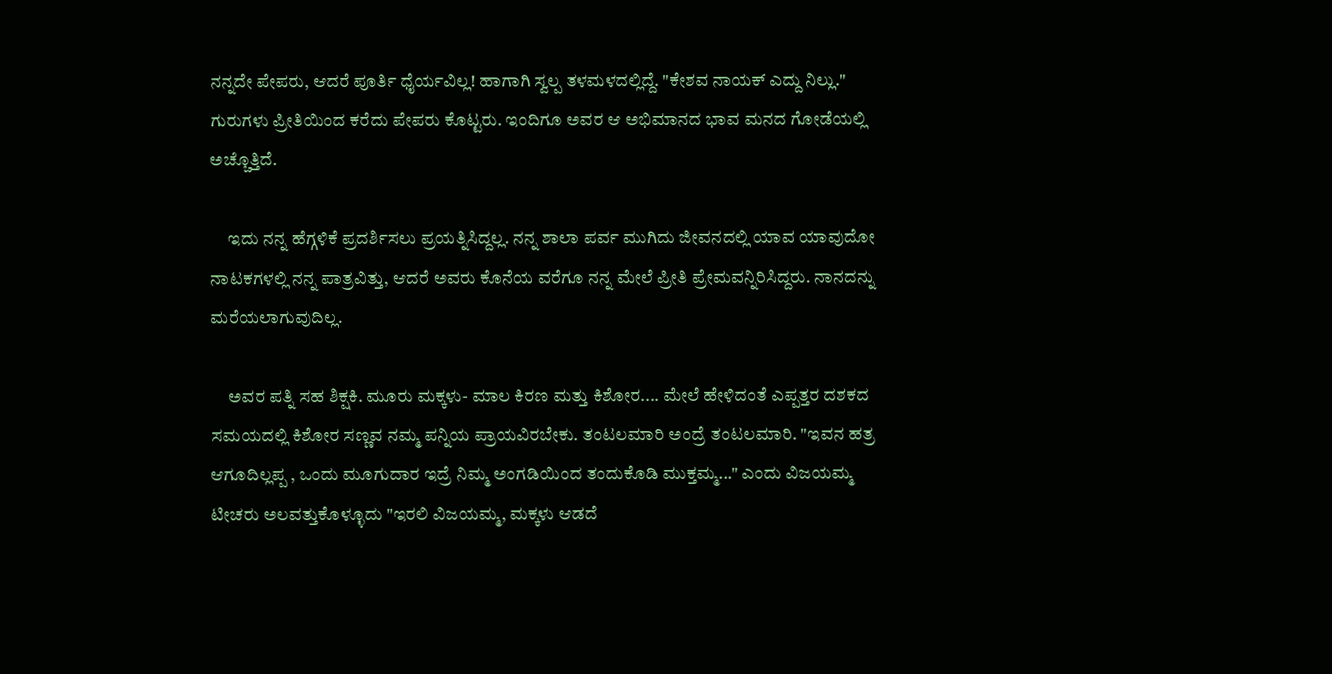ನನ್ನದೇ ಪೇಪರು, ಆದರೆ ಪೂರ್ತಿ ಧೈರ್ಯವಿಲ್ಲ! ಹಾಗಾಗಿ ಸ್ವಲ್ಪ ತಳಮಳದಲ್ಲಿದ್ದೆ. "ಕೇಶವ ನಾಯಕ್ ಎದ್ದು ನಿಲ್ಲು." ಗುರುಗಳು ಪ್ರೀತಿಯಿಂದ ಕರೆದು ಪೇಪರು ಕೊಟ್ಟರು. ಇಂದಿಗೂ ಅವರ ಆ ಅಭಿಮಾನದ ಭಾವ ಮನದ ಗೋಡೆಯಲ್ಲಿ ಅಚ್ಚೊತ್ತಿದೆ.

     ಇದು ನನ್ನ ಹೆಗ್ಗಳಿಕೆ ಪ್ರದರ್ಶಿಸಲು ಪ್ರಯತ್ನಿಸಿದ್ದಲ್ಲ. ನನ್ನ ಶಾಲಾ ಪರ್ವ ಮುಗಿದು ಜೀವನದಲ್ಲಿ ಯಾವ ಯಾವುದೋ ನಾಟಕಗಳಲ್ಲಿ ನನ್ನ ಪಾತ್ರವಿತ್ತು, ಆದರೆ ಅವರು ಕೊನೆಯ ವರೆಗೂ ನನ್ನ ಮೇಲೆ ಪ್ರೀತಿ ಪ್ರೇಮವನ್ನಿರಿಸಿದ್ದರು. ನಾನದನ್ನು ಮರೆಯಲಾಗುವುದಿಲ್ಲ.

     ಅವರ ಪತ್ನಿ ಸಹ ಶಿಕ್ಷಕಿ. ಮೂರು ಮಕ್ಕಳು- ಮಾಲ ಕಿರಣ ಮತ್ತು ಕಿಶೋರ.... ಮೇಲೆ ಹೇಳಿದಂತೆ ಎಪ್ಪತ್ತರ ದಶಕದ ಸಮಯದಲ್ಲಿ ಕಿಶೋರ ಸಣ್ಣವ ನಮ್ಮ ಪನ್ನಿಯ ಪ್ರಾಯವಿರಬೇಕು. ತಂಟಲಮಾರಿ ಅಂದ್ರೆ ತಂಟಲಮಾರಿ. "ಇವನ ಹತ್ರ ಆಗೂದಿಲ್ಲಪ್ಪ , ಒಂದು ಮೂಗುದಾರ ಇದ್ರೆ ನಿಮ್ಮ ಅಂಗಡಿಯಿಂದ ತಂದುಕೊಡಿ ಮುಕ್ತಮ್ಮ..." ಎಂದು ವಿಜಯಮ್ಮ ಟೀಚರು ಅಲವತ್ತುಕೊಳ್ಳೂದು "ಇರಲಿ ವಿಜಯಮ್ಮ, ಮಕ್ಕಳು ಆಡದೆ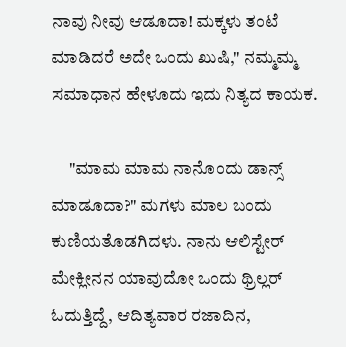ನಾವು ನೀವು ಆಡೂದಾ! ಮಕ್ಕಳು ತಂಟೆ ಮಾಡಿದರೆ ಅದೇ ಒಂದು ಖುಷಿ," ನಮ್ಮಮ್ಮ ಸಮಾಧಾನ ಹೇಳೂದು ಇದು ನಿತ್ಯದ ಕಾಯಕ.

     "ಮಾಮ ಮಾಮ ನಾನೊಂದು ಡಾನ್ಸ್ ಮಾಡೂದಾ?" ಮಗಳು ಮಾಲ ಬಂದು ಕುಣಿಯತೊಡಗಿದಳು. ನಾನು ಆಲಿಸ್ಟೇರ್ ಮೇಕ್ಲೀನನ ಯಾವುದೋ ಒಂದು ಥ್ರಿಲ್ಲರ್ ಓದುತ್ತಿದ್ದೆ, ಆದಿತ್ಯವಾರ ರಜಾದಿನ,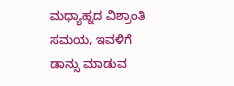ಮಧ್ಯಾಹ್ನದ ವಿಶ್ರಾಂತಿ ಸಮಯ, ಇವಳಿಗೆ ಡಾನ್ಸು ಮಾಡುವ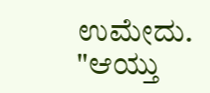ಉಮೇದು. "ಆಯ್ತು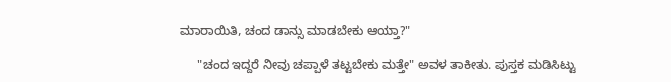ಮಾರಾಯಿತಿ, ಚಂದ ಡಾನ್ಸು ಮಾಡಬೇಕು ಆಯ್ತಾ?"

     "ಚಂದ ಇದ್ದರೆ ನೀವು ಚಪ್ಪಾಳೆ ತಟ್ಟಬೇಕು ಮತ್ತೇ" ಅವಳ ತಾಕೀತು. ಪುಸ್ತಕ ಮಡಿಸಿಟ್ಟು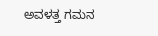ಅವಳತ್ತ ಗಮನ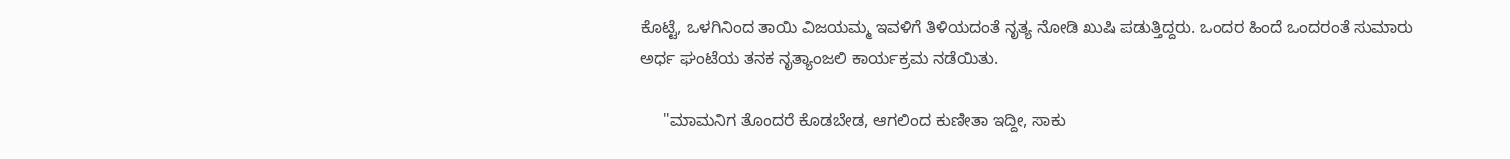ಕೊಟ್ಟೆ, ಒಳಗಿನಿಂದ ತಾಯಿ ವಿಜಯಮ್ಮ ಇವಳಿಗೆ ತಿಳಿಯದಂತೆ ನೃತ್ಯ ನೋಡಿ ಖುಷಿ ಪಡುತ್ತಿದ್ದರು. ಒಂದರ ಹಿಂದೆ ಒಂದರಂತೆ ಸುಮಾರು ಅರ್ಧ ಘಂಟೆಯ ತನಕ ನೃತ್ಯಾಂಜಲಿ ಕಾರ್ಯಕ್ರಮ ನಡೆಯಿತು.

     "ಮಾಮನಿಗ ತೊಂದರೆ ಕೊಡಬೇಡ, ಆಗಲಿಂದ ಕುಣೀತಾ ಇದ್ದೀ, ಸಾಕು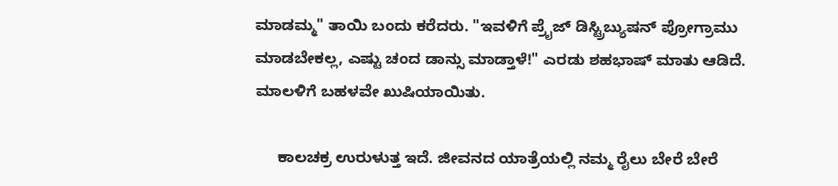ಮಾಡಮ್ಮ" ತಾಯಿ ಬಂದು ಕರೆದರು. "ಇವಳಿಗೆ ಪ್ರೈಜ್ ಡಿಸ್ಟ್ರಿಬ್ಯುಷನ್ ಪ್ರೋಗ್ರಾಮು ಮಾಡಬೇಕಲ್ಲ, ಎಷ್ಟು ಚಂದ ಡಾನ್ಸು ಮಾಡ್ತಾಳೆ!" ಎರಡು ಶಹಭಾಷ್ ಮಾತು ಆಡಿದೆ. ಮಾಲಳಿಗೆ ಬಹಳವೇ ಖುಷಿಯಾಯಿತು.

     ಕಾಲಚಕ್ರ ಉರುಳುತ್ತ ಇದೆ. ಜೀವನದ ಯಾತ್ರೆಯಲ್ಲಿ ನಮ್ಮ ರೈಲು ಬೇರೆ ಬೇರೆ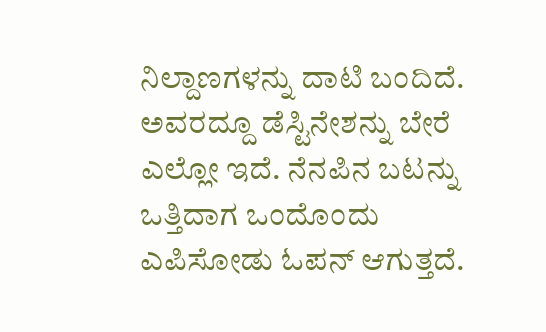ನಿಲ್ದಾಣಗಳನ್ನು ದಾಟಿ ಬಂದಿದೆ. ಅವರದ್ದೂ ಡೆಸ್ಟಿನೇಶನ್ನು ಬೇರೆ ಎಲ್ಲೋ ಇದೆ. ನೆನಪಿನ ಬಟನ್ನು ಒತ್ತಿದಾಗ ಒಂದೊಂದು ಎಪಿಸೋಡು ಓಪನ್ ಆಗುತ್ತದೆ.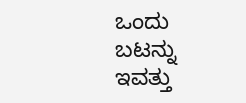ಒಂದು ಬಟನ್ನು ಇವತ್ತು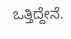ಒತ್ತಿದ್ದೇನೆ.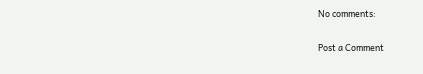No comments:

Post a Comment